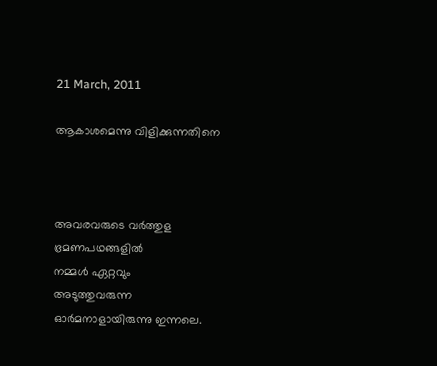21 March, 2011

ആകാശമെന്നു വിളിക്കുന്നതിനെ



അവരവരുടെ വര്‍ത്തുള
ഭ്രമണപഥങ്ങളില്‍
നമ്മള്‍ ഏറ്റവും
അടുത്തുവരുന്ന
ഓര്‍മനാളായിരുന്നു ഇന്നലെ.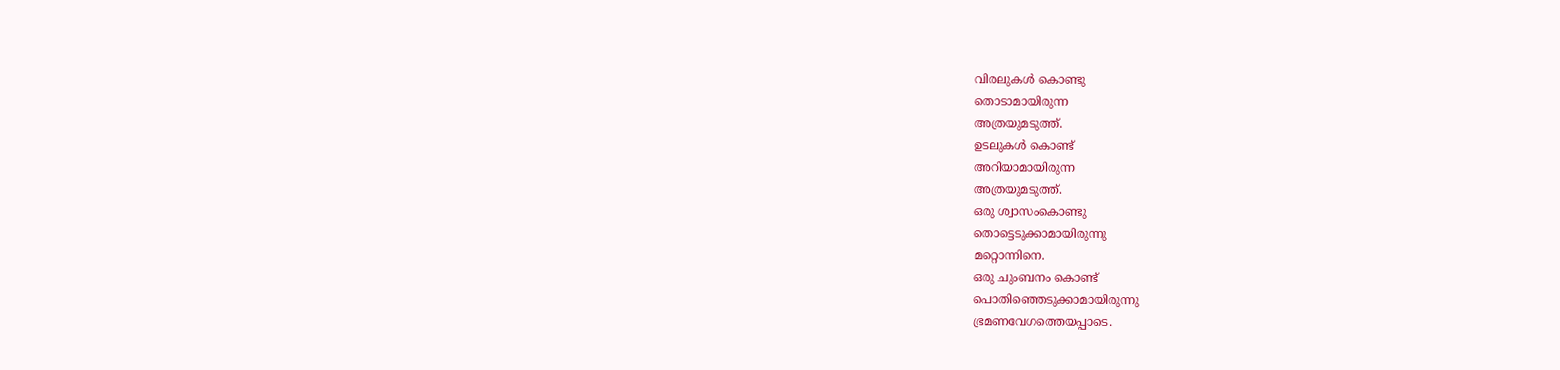വിരലുകള്‍ കൊണ്ടു
തൊടാമായിരുന്ന
അത്രയുമടുത്ത്.
ഉടലുകള്‍ കൊണ്ട്
അറിയാമായിരുന്ന
അത്രയുമടുത്ത്.
ഒരു ശ്വാസംകൊണ്ടു
തൊട്ടെടുക്കാമായിരുന്നു
മറ്റൊന്നിനെ.
ഒരു ചുംബനം കൊണ്ട്
പൊതിഞ്ഞെടുക്കാമായിരുന്നു
ഭ്രമണവേഗത്തെയപ്പാടെ.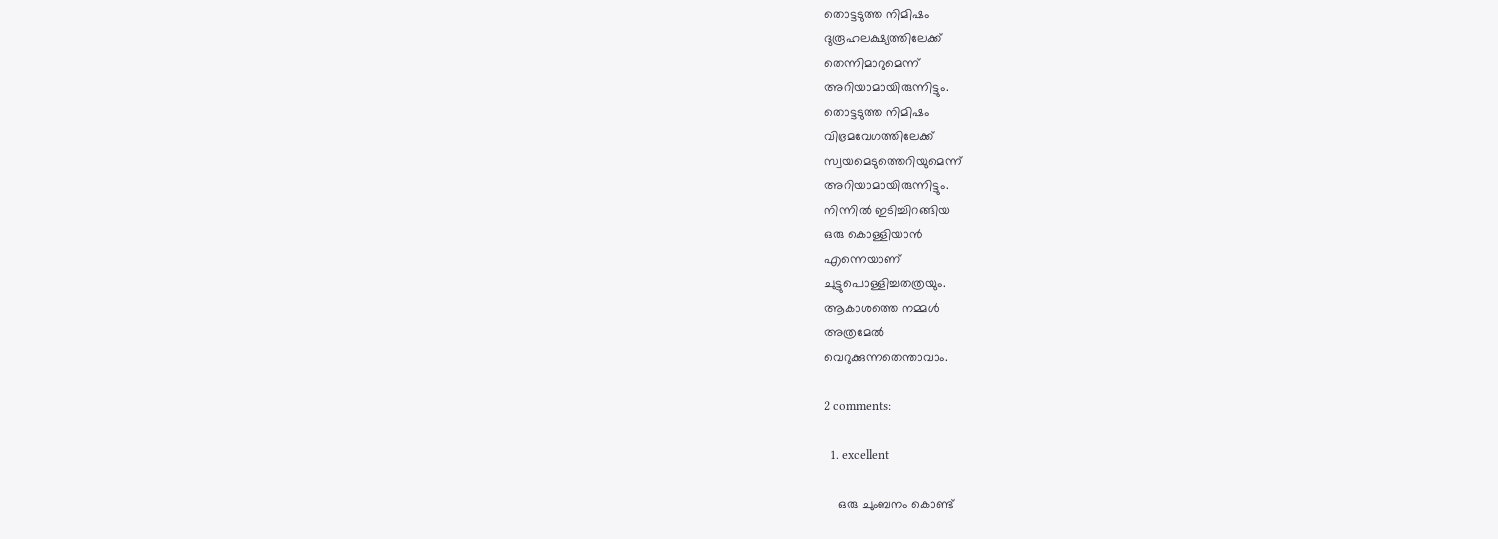തൊട്ടടുത്ത നിമിഷം
ദുരൂഹലക്ഷ്യത്തിലേക്ക്
തെന്നിമാറുമെന്ന്
അറിയാമായിരുന്നിട്ടും.
തൊട്ടടുത്ത നിമിഷം
വിഭ്രമവേഗത്തിലേക്ക്
സ്വയമെടുത്തെറിയുമെന്ന്
അറിയാമായിരുന്നിട്ടും.
നിന്നില്‍ ഇടിച്ചിറങ്ങിയ
ഒരു കൊള്ളിയാന്‍
എന്നെയാണ്
ചുട്ടുപൊള്ളിച്ചതത്രയും.
ആകാശത്തെ നമ്മള്‍
അത്രമേല്‍
വെറുക്കുന്നതെന്താവാം.

2 comments:

  1. excellent

    ഒരു ചുംബനം കൊണ്ട്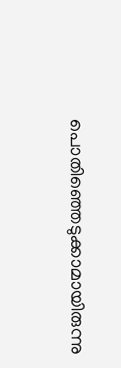പൊതിഞ്ഞെടുക്കാമായിരുന്നു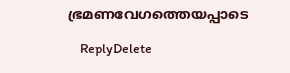ഭ്രമണവേഗത്തെയപ്പാടെ

    ReplyDelete